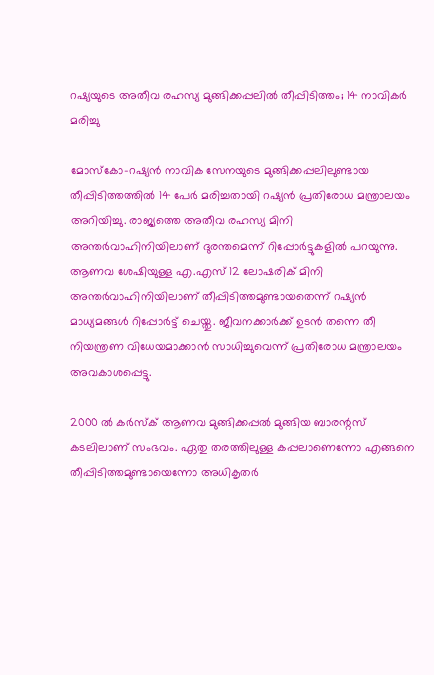റഷ്യയുടെ അതീവ രഹസ്യ മുങ്ങിക്കപ്പലില്‍ തീപ്പിടിത്തം; 14 നാവികര്‍ മരിച്ചു

മോസ്‌കോ-റഷ്യന്‍ നാവിക സേനയുടെ മുങ്ങിക്കപ്പലിലുണ്ടായ തീപ്പിടിത്തത്തില്‍ 14 പേര്‍ മരിച്ചതായി റഷ്യന്‍ പ്രതിരോധ മന്ത്രാലയം അറിയിച്ചു. രാജ്യത്തെ അതീവ രഹസ്യ മിനി അന്തര്‍വാഹിനിയിലാണ് ദുരന്തമെന്ന് റിപ്പോര്‍ട്ടുകളില്‍ പറയുന്നു.
ആണവ ശേഷിയുള്ള എ.എസ് 12 ലോഷരിക് മിനി അന്തര്‍വാഹിനിയിലാണ് തീപ്പിടിത്തമുണ്ടായതെന്ന് റഷ്യന്‍ മാധ്യമങ്ങള്‍ റിപ്പോര്‍ട്ട് ചെയ്തു. ജീവനക്കാര്‍ക്ക് ഉടന്‍ തന്നെ തീ നിയന്ത്രണ വിധേയമാക്കാന്‍ സാധിച്ചുവെന്ന് പ്രതിരോധ മന്ത്രാലയം അവകാശപ്പെട്ടു.

2000 ല്‍ കര്‍സ്‌ക് ആണവ മുങ്ങിക്കപ്പല്‍ മുങ്ങിയ ബാരന്റസ് കടലിലാണ് സംഭവം. ഏതു തരത്തിലുള്ള കപ്പലാണെന്നോ എങ്ങനെ തീപ്പിടിത്തമുണ്ടായെന്നോ അധികൃതര്‍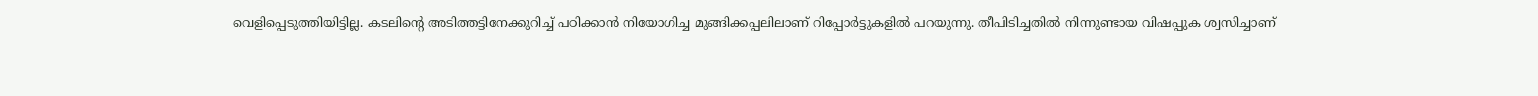വെളിപ്പെടുത്തിയിട്ടില്ല. കടലിന്റെ അടിത്തട്ടിനേക്കുറിച്ച് പഠിക്കാന്‍ നിയോഗിച്ച മുങ്ങിക്കപ്പലിലാണ് റിപ്പോര്‍ട്ടുകളില്‍ പറയുന്നു. തീപിടിച്ചതില്‍ നിന്നുണ്ടായ വിഷപ്പുക ശ്വസിച്ചാണ്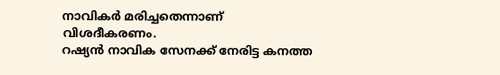നാവികര്‍ മരിച്ചതെന്നാണ് വിശദീകരണം.
റഷ്യന്‍ നാവിക സേനക്ക് നേരിട്ട കനത്ത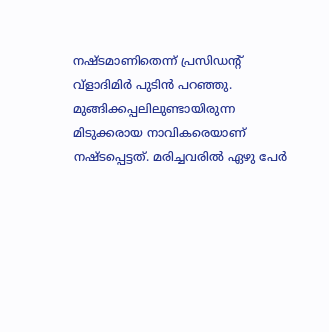നഷ്ടമാണിതെന്ന് പ്രസിഡന്റ് വ്‌ളാദിമിര്‍ പുടിന്‍ പറഞ്ഞു. മുങ്ങിക്കപ്പലിലുണ്ടായിരുന്ന മിടുക്കരായ നാവികരെയാണ് നഷ്ടപ്പെട്ടത്. മരിച്ചവരില്‍ ഏഴു പേര്‍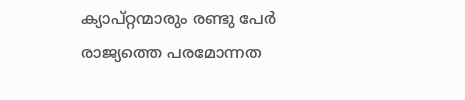ക്യാപ്റ്റന്മാരും രണ്ടു പേര്‍ രാജ്യത്തെ പരമോന്നത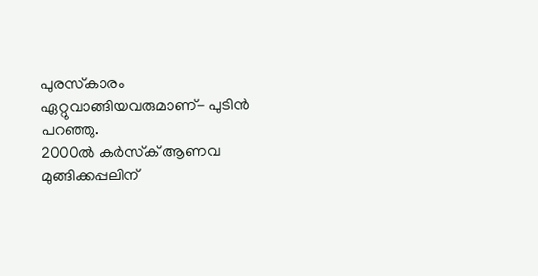പുരസ്‌കാരം ഏറ്റുവാങ്ങിയവരുമാണ്- പുടിന്‍ പറഞ്ഞു.
2000ല്‍ കര്‍സ്‌ക് ആണവ മുങ്ങിക്കപ്പലിന്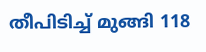തീപിടിച്ച് മുങ്ങി 118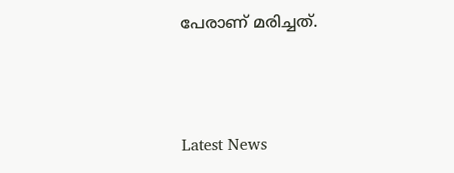പേരാണ് മരിച്ചത്.



Latest News